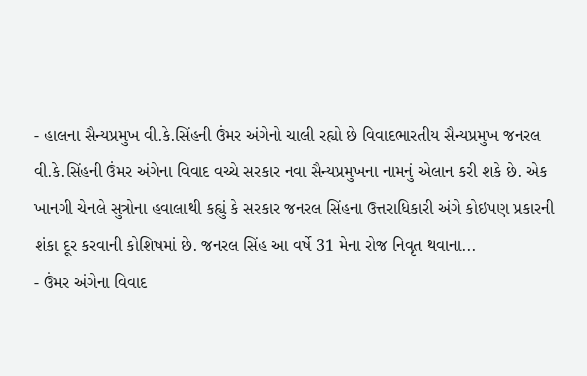- હાલના સૈન્યપ્રમુખ વી.કે.સિંહની ઉંમર અંગેનો ચાલી રહ્યો છે વિવાદભારતીય સૈન્યપ્રમુખ જનરલ વી.કે.સિંહની ઉંમર અંગેના વિવાદ વચ્ચે સરકાર નવા સૈન્યપ્રમુખના નામનું એલાન કરી શકે છે. એક ખાનગી ચેનલે સુત્રોના હવાલાથી કહ્યું કે સરકાર જનરલ સિંહના ઉત્તરાધિકારી અંગે કોઇપણ પ્રકારની શંકા દૂર કરવાની કોશિષમાં છે. જનરલ સિંહ આ વર્ષે 31 મેના રોજ નિવૃત થવાના...
- ઉંમર અંગેના વિવાદ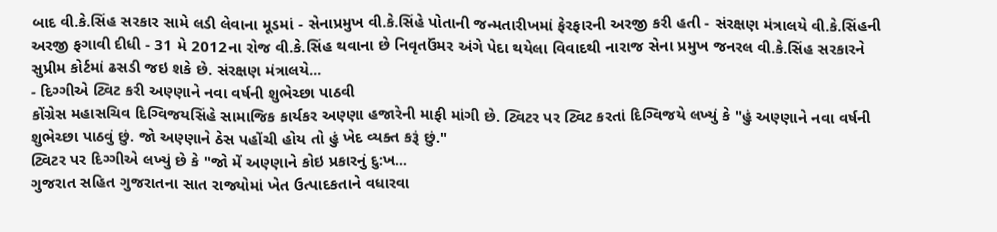બાદ વી.કે.સિંહ સરકાર સામે લડી લેવાના મૂડમાં - સેનાપ્રમુખ વી.કે.સિંહે પોતાની જન્મતારીખમાં ફેરફારની અરજી કરી હતી - સંરક્ષણ મંત્રાલયે વી.કે.સિંહની અરજી ફગાવી દીધી - 31 મે 2012ના રોજ વી.કે.સિંહ થવાના છે નિવૃતઉંમર અંગે પેદા થયેલા વિવાદથી નારાજ સેના પ્રમુખ જનરલ વી.કે.સિંહ સરકારને સુપ્રીમ કોર્ટમાં ઢસડી જઇ શકે છે. સંરક્ષણ મંત્રાલયે...
- દિગ્ગીએ ટ્વિટ કરી અણ્ણાને નવા વર્ષની શુભેચ્છા પાઠવી
કોંગ્રેસ મહાસચિવ દિગ્વિજયસિંહે સામાજિક કાર્યકર અણ્ણા હજારેની માફી માંગી છે. ટ્વિટર પર ટ્વિટ કરતાં દિગ્વિજયે લખ્યું કે "હું અણ્ણાને નવા વર્ષની શુભેચ્છા પાઠવું છું. જો અણ્ણાને ઠેસ પહોંચી હોય તો હું ખેદ વ્યક્ત કરૂં છું."
ટ્વિટર પર દિગ્ગીએ લખ્યું છે કે "જો મેં અણ્ણાને કોઇ પ્રકારનું દુ:ખ...
ગુજરાત સહિત ગુજરાતના સાત રાજ્યોમાં ખેત ઉત્પાદકતાને વધારવા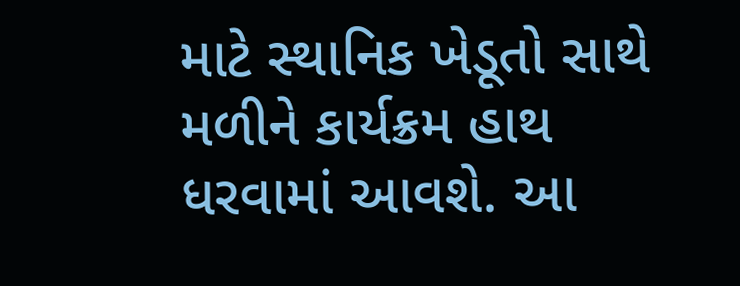માટે સ્થાનિક ખેડૂતો સાથે મળીને કાર્યક્રમ હાથ ધરવામાં આવશે. આ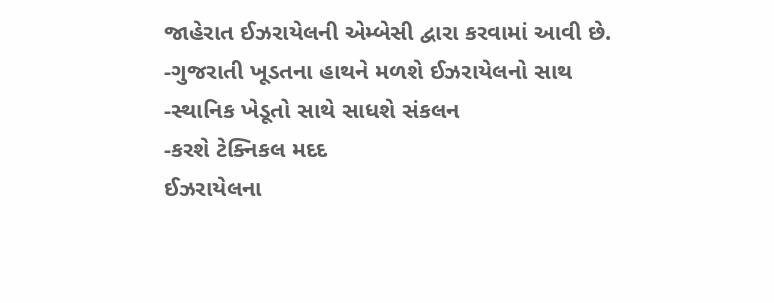જાહેરાત ઈઝરાયેલની એમ્બેસી દ્વારા કરવામાં આવી છે.
-ગુજરાતી ખૂડતના હાથને મળશે ઈઝરાયેલનો સાથ
-સ્થાનિક ખેડૂતો સાથે સાધશે સંકલન
-કરશે ટેક્નિકલ મદદ
ઈઝરાયેલના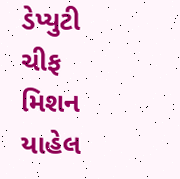ડેપ્યુટી ચીફ મિશન યાહેલ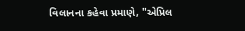વિલાનના કહેવા પ્રમાણે, "એપ્રિલ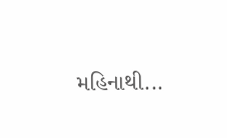મહિનાથી...